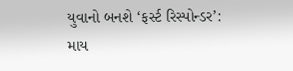યુવાનો બનશે ‘ફર્સ્ટ રિસ્પોન્ડર’: માય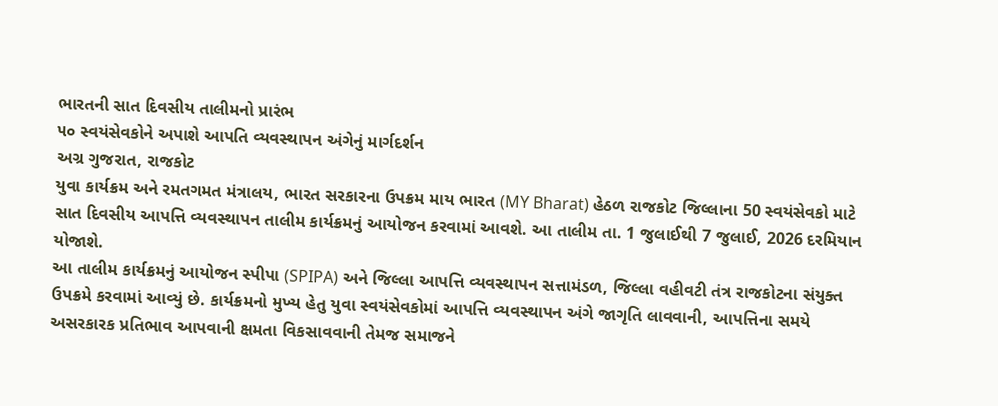ભારતની સાત દિવસીય તાલીમનો પ્રારંભ
૫૦ સ્વયંસેવકોને અપાશે આપતિ વ્યવસ્થાપન અંગેનું માર્ગદર્શન
અગ્ર ગુજરાત, રાજકોટ
યુવા કાર્યક્રમ અને રમતગમત મંત્રાલય, ભારત સરકારના ઉપક્રમ માય ભારત (MY Bharat) હેઠળ રાજકોટ જિલ્લાના 50 સ્વયંસેવકો માટે સાત દિવસીય આપત્તિ વ્યવસ્થાપન તાલીમ કાર્યક્રમનું આયોજન કરવામાં આવશે. આ તાલીમ તા. 1 જુલાઈથી 7 જુલાઈ, 2026 દરમિયાન યોજાશે.
આ તાલીમ કાર્યક્રમનું આયોજન સ્પીપા (SPIPA) અને જિલ્લા આપત્તિ વ્યવસ્થાપન સત્તામંડળ, જિલ્લા વહીવટી તંત્ર રાજકોટના સંયુક્ત ઉપક્રમે કરવામાં આવ્યું છે. કાર્યક્રમનો મુખ્ય હેતુ યુવા સ્વયંસેવકોમાં આપત્તિ વ્યવસ્થાપન અંગે જાગૃતિ લાવવાની, આપત્તિના સમયે અસરકારક પ્રતિભાવ આપવાની ક્ષમતા વિકસાવવાની તેમજ સમાજને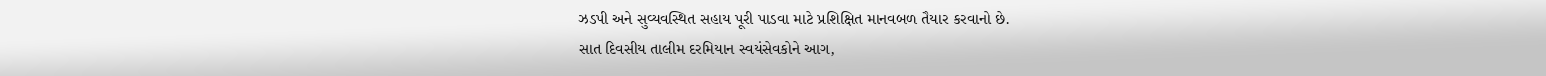ઝડપી અને સુવ્યવસ્થિત સહાય પૂરી પાડવા માટે પ્રશિક્ષિત માનવબળ તૈયાર કરવાનો છે.
સાત દિવસીય તાલીમ દરમિયાન સ્વયંસેવકોને આગ,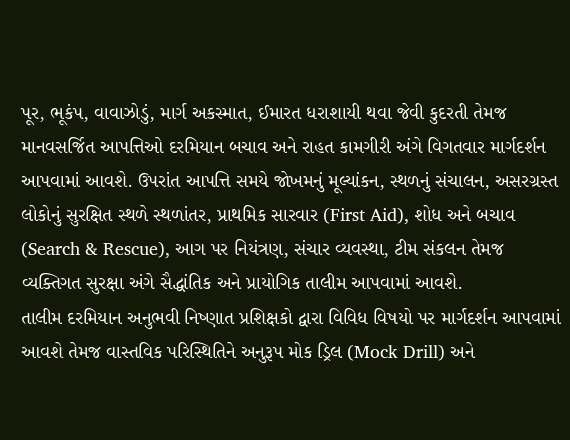પૂર, ભૂકંપ, વાવાઝોડું, માર્ગ અકસ્માત, ઈમારત ધરાશાયી થવા જેવી કુદરતી તેમજ માનવસર્જિત આપત્તિઓ દરમિયાન બચાવ અને રાહત કામગીરી અંગે વિગતવાર માર્ગદર્શન આપવામાં આવશે. ઉપરાંત આપત્તિ સમયે જોખમનું મૂલ્યાંકન, સ્થળનું સંચાલન, અસરગ્રસ્ત લોકોનું સુરક્ષિત સ્થળે સ્થળાંતર, પ્રાથમિક સારવાર (First Aid), શોધ અને બચાવ (Search & Rescue), આગ પર નિયંત્રણ, સંચાર વ્યવસ્થા, ટીમ સંકલન તેમજ વ્યક્તિગત સુરક્ષા અંગે સૈદ્ધાંતિક અને પ્રાયોગિક તાલીમ આપવામાં આવશે.
તાલીમ દરમિયાન અનુભવી નિષ્ણાત પ્રશિક્ષકો દ્વારા વિવિધ વિષયો પર માર્ગદર્શન આપવામાં આવશે તેમજ વાસ્તવિક પરિસ્થિતિને અનુરૂપ મોક ડ્રિલ (Mock Drill) અને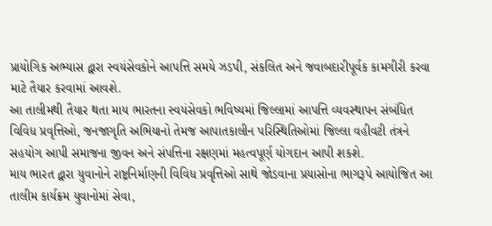પ્રાયોગિક અભ્યાસ દ્વારા સ્વયંસેવકોને આપત્તિ સમયે ઝડપી, સંકલિત અને જવાબદારીપૂર્વક કામગીરી કરવા માટે તૈયાર કરવામાં આવશે.
આ તાલીમથી તૈયાર થતા માય ભારતના સ્વયંસેવકો ભવિષ્યમાં જિલ્લામાં આપત્તિ વ્યવસ્થાપન સંબંધિત વિવિધ પ્રવૃત્તિઓ, જનજાગૃતિ અભિયાનો તેમજ આપાતકાલીન પરિસ્થિતિઓમાં જિલ્લા વહીવટી તંત્રને સહયોગ આપી સમાજના જીવન અને સંપત્તિના રક્ષણમાં મહત્વપૂર્ણ યોગદાન આપી શકશે.
માય ભારત દ્વારા યુવાનોને રાષ્ટ્રનિર્માણની વિવિધ પ્રવૃત્તિઓ સાથે જોડવાના પ્રયાસોના ભાગરૂપે આયોજિત આ તાલીમ કાર્યક્રમ યુવાનોમાં સેવા,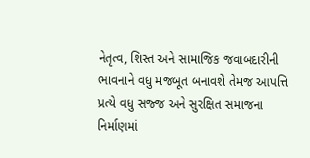નેતૃત્વ, શિસ્ત અને સામાજિક જવાબદારીની ભાવનાને વધુ મજબૂત બનાવશે તેમજ આપત્તિ પ્રત્યે વધુ સજ્જ અને સુરક્ષિત સમાજના નિર્માણમાં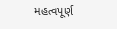મહત્વપૂર્ણ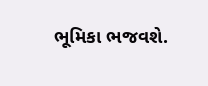ભૂમિકા ભજવશે.